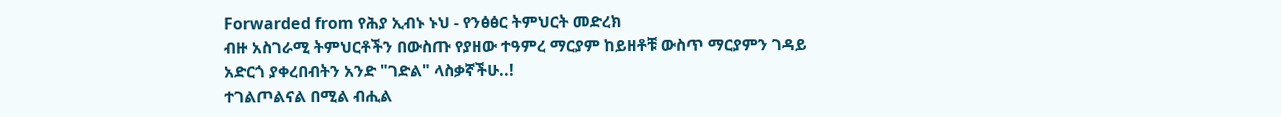Forwarded from የሕያ ኢብኑ ኑህ - የንፅፅር ትምህርት መድረክ
ብዙ አስገራሚ ትምህርቶችን በውስጡ የያዘው ተዓምረ ማርያም ከይዘቶቹ ውስጥ ማርያምን ገዳይ አድርጎ ያቀረበብትን አንድ "ገድል" ላስቃኛችሁ..!
ተገልጦልናል በሚል ብሒል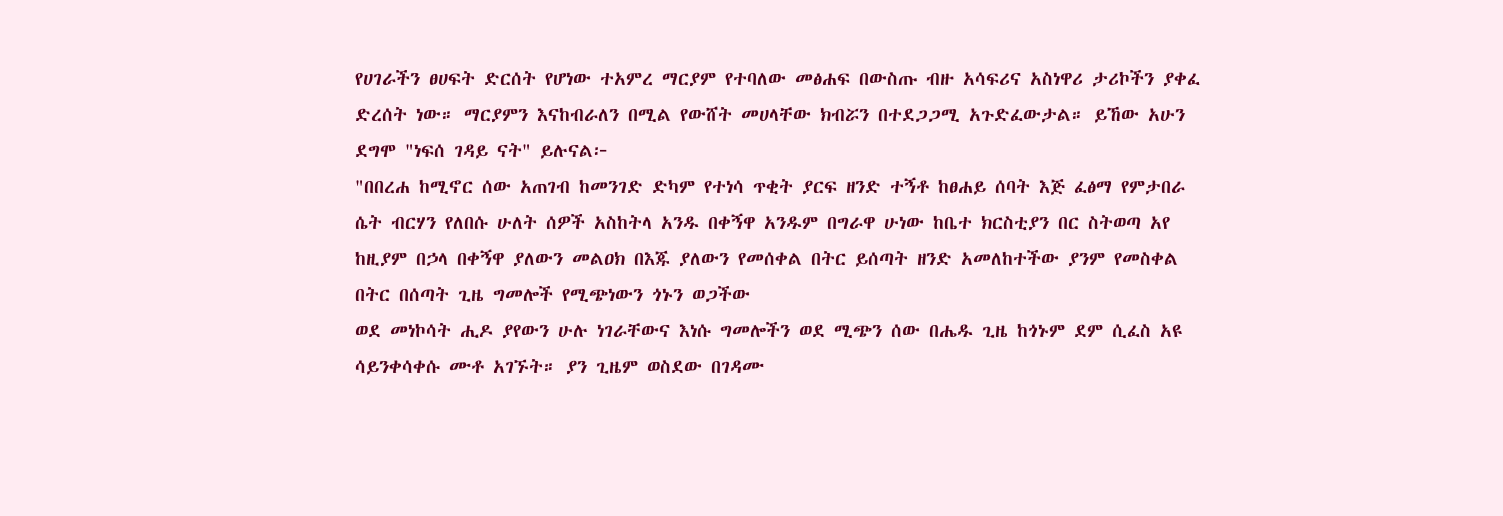የሀገራችን ፀሀፍት ድርሰት የሆነው ተአምረ ማርያም የተባለው መፅሐፍ በውስጡ ብዙ አሳፍሪና አስነዋሪ ታሪኮችን ያቀፈ ድረሰት ነው። ማርያምን እናከብራለን በሚል የውሸት መሀላቸው ክብሯን በተደጋጋሚ አጉድፈውታል። ይኸው አሁን ደግሞ "ነፍሰ ገዳይ ናት" ይሉናል፦
"በበረሐ ከሚኖር ሰው አጠገብ ከመንገድ ድካም የተነሳ ጥቂት ያርፍ ዘንድ ተኝቶ ከፀሐይ ሰባት እጅ ፈፅማ የምታበራ ሴት ብርሃን የለበሱ ሁለት ሰዎች አስከትላ አንዱ በቀኝዋ አንዱም በግራዋ ሁነው ከቤተ ክርስቲያን በር ስትወጣ አየ
ከዚያም በኃላ በቀኝዋ ያለውን መልዐክ በእጁ ያለውን የመሰቀል በትር ይሰጣት ዘንድ አመለከተችው ያንም የመስቀል በትር በሰጣት ጊዜ ግመሎች የሚጭነውን ጎኑን ወጋችው
ወደ መነኮሳት ሒዶ ያየውን ሁሉ ነገራቸውና እነሱ ግመሎችን ወደ ሚጭን ሰው በሔዱ ጊዜ ከጎኑም ደም ሲፈስ አዩ ሳይንቀሳቀሱ ሙቶ አገኙት። ያን ጊዜም ወስደው በገዳሙ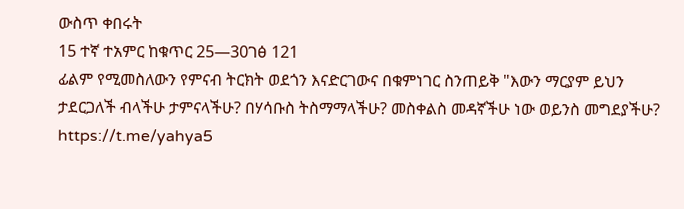ውስጥ ቀበሩት
15 ተኛ ተአምር ከቁጥር 25—30ገፅ 121
ፊልም የሚመስለውን የምናብ ትርክት ወደጎን እናድርገውና በቁምነገር ስንጠይቅ "እውን ማርያም ይህን ታደርጋለች ብላችሁ ታምናላችሁ? በሃሳቡስ ትስማማላችሁ? መስቀልስ መዳኛችሁ ነው ወይንስ መግደያችሁ?
https://t.me/yahya5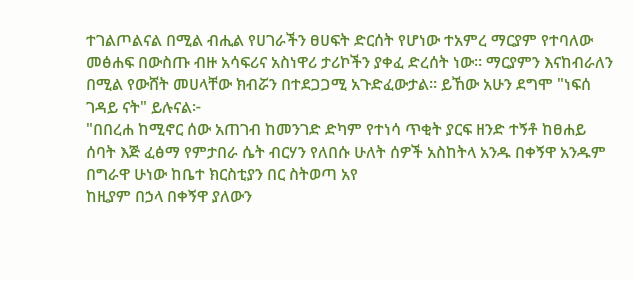ተገልጦልናል በሚል ብሒል የሀገራችን ፀሀፍት ድርሰት የሆነው ተአምረ ማርያም የተባለው መፅሐፍ በውስጡ ብዙ አሳፍሪና አስነዋሪ ታሪኮችን ያቀፈ ድረሰት ነው። ማርያምን እናከብራለን በሚል የውሸት መሀላቸው ክብሯን በተደጋጋሚ አጉድፈውታል። ይኸው አሁን ደግሞ "ነፍሰ ገዳይ ናት" ይሉናል፦
"በበረሐ ከሚኖር ሰው አጠገብ ከመንገድ ድካም የተነሳ ጥቂት ያርፍ ዘንድ ተኝቶ ከፀሐይ ሰባት እጅ ፈፅማ የምታበራ ሴት ብርሃን የለበሱ ሁለት ሰዎች አስከትላ አንዱ በቀኝዋ አንዱም በግራዋ ሁነው ከቤተ ክርስቲያን በር ስትወጣ አየ
ከዚያም በኃላ በቀኝዋ ያለውን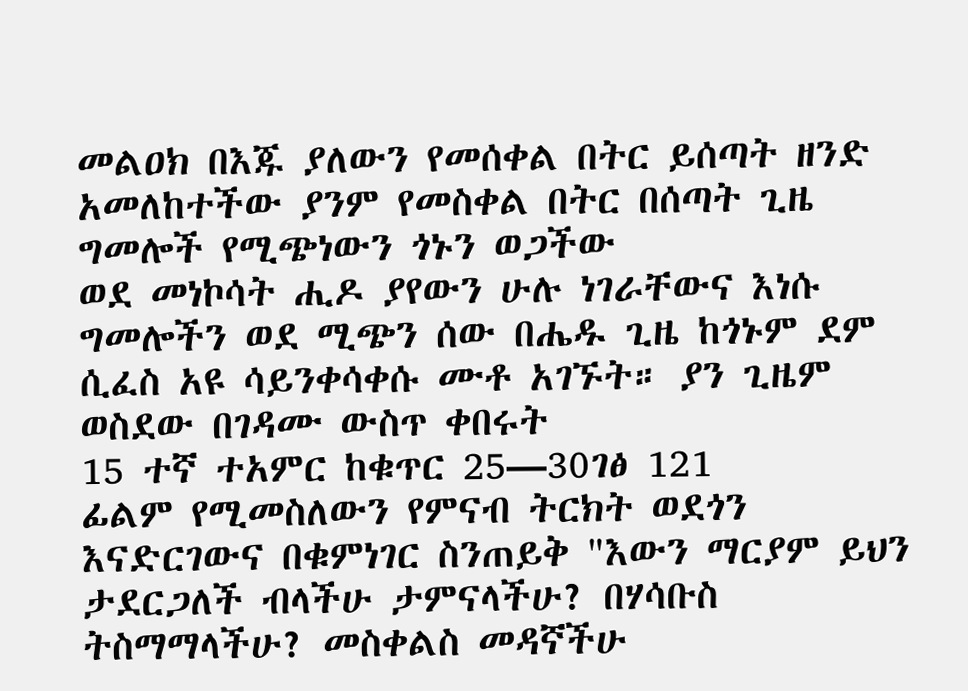መልዐክ በእጁ ያለውን የመሰቀል በትር ይሰጣት ዘንድ አመለከተችው ያንም የመስቀል በትር በሰጣት ጊዜ ግመሎች የሚጭነውን ጎኑን ወጋችው
ወደ መነኮሳት ሒዶ ያየውን ሁሉ ነገራቸውና እነሱ ግመሎችን ወደ ሚጭን ሰው በሔዱ ጊዜ ከጎኑም ደም ሲፈስ አዩ ሳይንቀሳቀሱ ሙቶ አገኙት። ያን ጊዜም ወስደው በገዳሙ ውስጥ ቀበሩት
15 ተኛ ተአምር ከቁጥር 25—30ገፅ 121
ፊልም የሚመስለውን የምናብ ትርክት ወደጎን እናድርገውና በቁምነገር ስንጠይቅ "እውን ማርያም ይህን ታደርጋለች ብላችሁ ታምናላችሁ? በሃሳቡስ ትስማማላችሁ? መስቀልስ መዳኛችሁ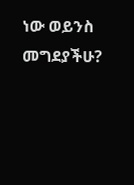ነው ወይንስ መግደያችሁ?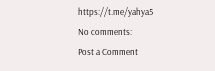https://t.me/yahya5
No comments:
Post a Comment